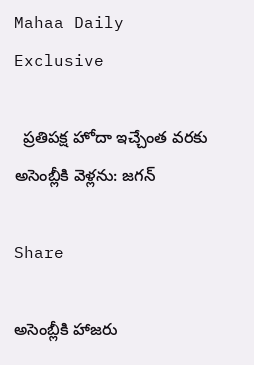Mahaa Daily Exclusive

  ప్రతిపక్ష హోదా ఇచ్చేంత వరకు అసెంబ్లీకి వెళ్లను: జగన్

Share

అసెంబ్లీకి హాజరు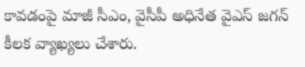కావడంపై మాజీ సీఎం, వైసీపీ అధినేత వైఎస్ జగన్ కీలక వ్యాఖ్యలు చేశారు.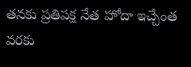తనకు ప్రతిపక్ష నేత హోదా ఇచ్చేంత వరకు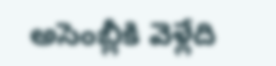అసెంబ్లీకి వెళ్లేది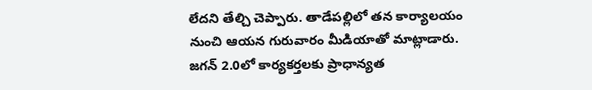లేదని తేల్చి చెప్పారు. తాడేపల్లిలో తన కార్యాలయం నుంచి ఆయన గురువారం మీడియాతో మాట్లాడారు. జగన్ 2.0లో కార్యకర్తలకు ప్రాధాన్యత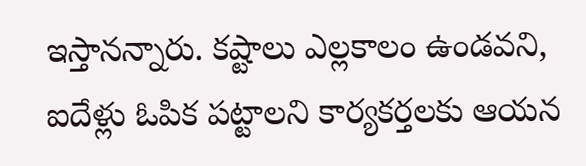ఇస్తానన్నారు. కష్టాలు ఎల్లకాలం ఉండవని, ఐదేళ్లు ఓపిక పట్టాలని కార్యకర్తలకు ఆయన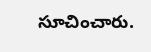సూచించారు.